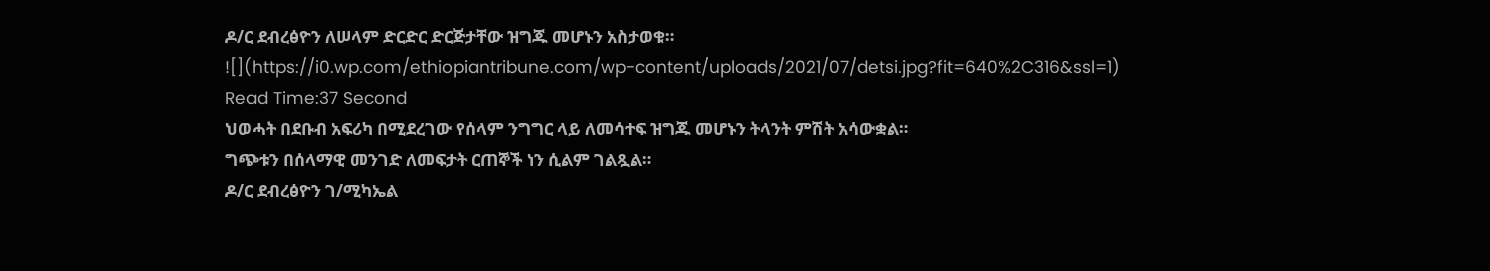ዶ/ር ደብረፅዮን ለሠላም ድርድር ድርጅታቸው ዝግጁ መሆኑን አስታወቁ።
![](https://i0.wp.com/ethiopiantribune.com/wp-content/uploads/2021/07/detsi.jpg?fit=640%2C316&ssl=1)
Read Time:37 Second
ህወሓት በደቡብ አፍሪካ በሚደረገው የሰላም ንግግር ላይ ለመሳተፍ ዝግጁ መሆኑን ትላንት ምሽት አሳውቋል።
ግጭቱን በሰላማዊ መንገድ ለመፍታት ርጠኞች ነን ሲልም ገልጿል።
ዶ/ር ደብረፅዮን ገ/ሚካኤል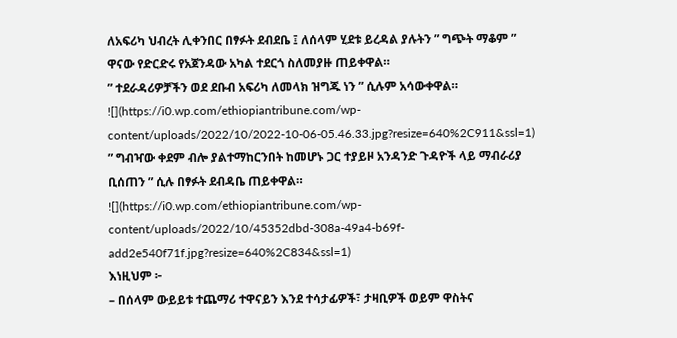ለአፍሪካ ህብረት ሊቀንበር በፃፉት ደብደቤ ፤ ለሰላም ሂደቱ ይረዳል ያሉትን ” ግጭት ማቆም ” ዋናው የድርድሩ የአጀንዳው አካል ተደርጎ ስለመያዙ ጠይቀዋል።
” ተደራዳሪዎቻችን ወደ ደቡብ አፍሪካ ለመላክ ዝግጁ ነን ” ሲሉም አሳውቀዋል።
![](https://i0.wp.com/ethiopiantribune.com/wp-content/uploads/2022/10/2022-10-06-05.46.33.jpg?resize=640%2C911&ssl=1)
” ግብዣው ቀደም ብሎ ያልተማከርንበት ከመሆኑ ጋር ተያይዞ አንዳንድ ጉዳዮች ላይ ማብራሪያ ቢሰጠን ” ሲሉ በፃፉት ደብዳቤ ጠይቀዋል።
![](https://i0.wp.com/ethiopiantribune.com/wp-content/uploads/2022/10/45352dbd-308a-49a4-b69f-add2e540f71f.jpg?resize=640%2C834&ssl=1)
እነዚህም ፦
– በሰላም ውይይቱ ተጨማሪ ተዋናይን እንደ ተሳታፊዎች፣ ታዛቢዎች ወይም ዋስትና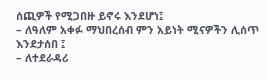ሰጪዎች የሚጋበዙ ይኖሩ እንደሆነ፤
– ለዓለም አቀፉ ማህበረሰብ ምን አይነት ሚናዎችን ሊሰጥ እንደታሰበ ፤
– ለተደራዳሪ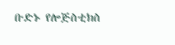ቡድኑ የሎጅስቲክስ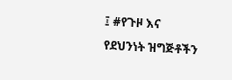፤ #የጉዞ እና የደህንነት ዝግጅቶችን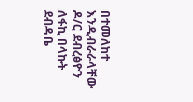በተመለከተ እንዲብራራላቸው ዶ/ር ደብረፅዮን ለፋኪ በላኩት ደብዳቤ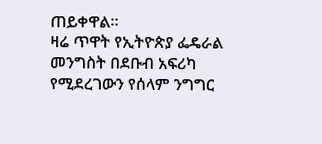ጠይቀዋል።
ዛሬ ጥዋት የኢትዮጵያ ፌዴራል መንግስት በደቡብ አፍሪካ የሚደረገውን የሰላም ንግግር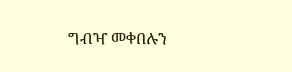ግብዣ መቀበሉን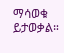ማሳወቁ ይታወቃል።